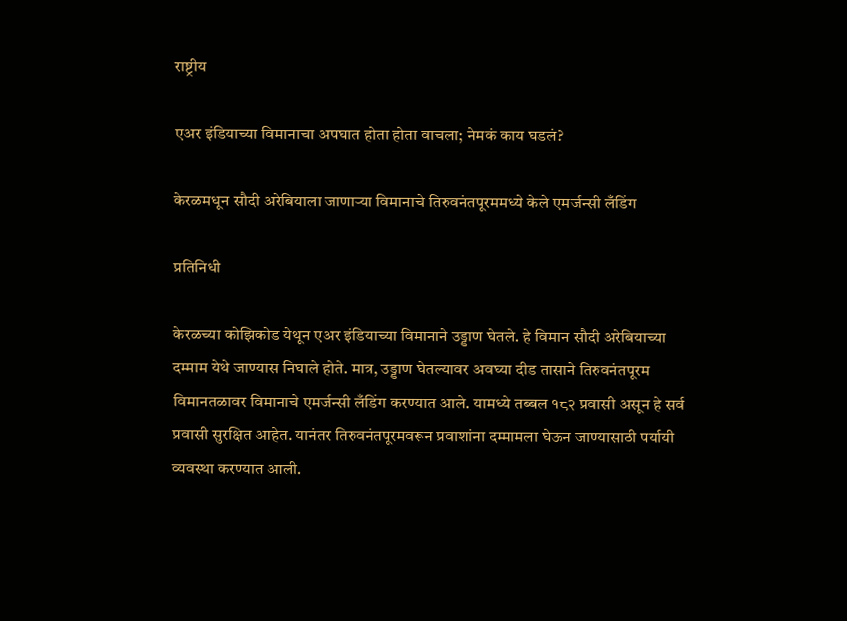राष्ट्रीय

एअर इंडियाच्या विमानाचा अपघात होता होता वाचला; नेमकं काय घडलं?

केरळमधून सौदी अरेबियाला जाणाऱ्या विमानाचे तिरुवनंतपूरममध्ये केले एमर्जन्सी लँडिंग

प्रतिनिधी

केरळच्या कोझिकोड येथून एअर इंडियाच्या विमानाने उड्डाण घेतले. हे विमान सौदी अरेबियाच्या दम्माम येथे जाण्यास निघाले होते. मात्र, उड्डाण घेतल्यावर अवघ्या दीड तासाने तिरुवनंतपूरम विमानतळावर विमानाचे एमर्जन्सी लँडिंग करण्यात आले. यामध्ये तब्बल १८२ प्रवासी असून हे सर्व प्रवासी सुरक्षित आहेत. यानंतर तिरुवनंतपूरमवरून प्रवाशांना दम्मामला घेऊन जाण्यासाठी पर्यायी व्यवस्था करण्यात आली.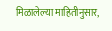मिळालेल्या माहितीनुसार,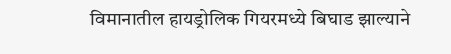विमानातील हायड्रोलिक गियरमध्ये बिघाड झाल्याने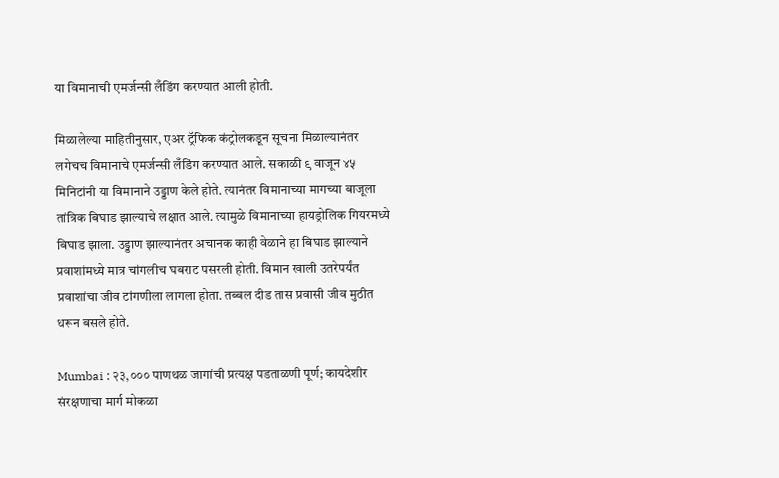या विमानाची एमर्जन्सी लँडिंग करण्यात आली होती.

मिळालेल्या माहितीनुसार, एअर ट्रॅफिक कंट्रोलकडून सूचना मिळाल्यानंतर लगेचच विमानाचे एमर्जन्सी लँडिंग करण्यात आले. सकाळी ९ वाजून ४५ मिनिटांनी या विमानाने उड्डाण केले होते. त्यानंतर विमानाच्या मागच्या बाजूला तांत्रिक बिघाड झाल्याचे लक्षात आले. त्यामुळे विमानाच्या हायड्रोलिक गियरमध्ये बिघाड झाला. उड्डाण झाल्यानंतर अचानक काही वेळाने हा बिघाड झाल्याने प्रवाशांमध्ये मात्र चांगलीच घबराट पसरली होती. विमान खाली उतरेपर्यंत प्रवाशांचा जीव टांगणीला लागला होता. तब्बल दीड तास प्रवासी जीव मुठीत धरून बसले होते.

Mumbai : २३,००० पाणथळ जागांची प्रत्यक्ष पडताळणी पूर्ण; कायदेशीर संरक्षणाचा मार्ग मोकळा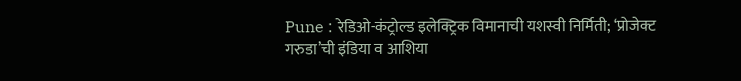Pune : रेडिओ-कंट्रोल्ड इलेक्ट्रिक विमानाची यशस्वी निर्मिती; ‘प्रोजेक्ट गरुडा’ची इंडिया व आशिया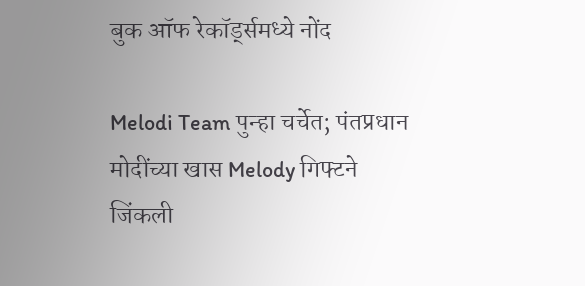बुक ऑफ रेकॉर्ड्समध्ये नोंद

Melodi Team पुन्हा चर्चेत; पंतप्रधान मोदींच्या खास Melody गिफ्टने जिंकली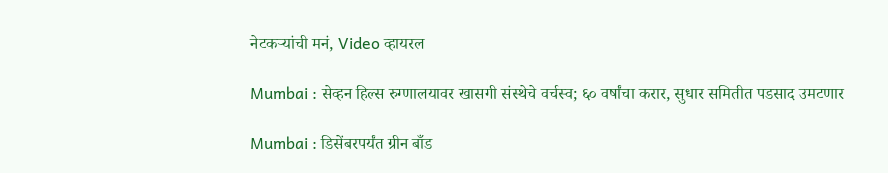नेटकऱ्यांची मनं, Video व्हायरल

Mumbai : सेव्हन हिल्स रुग्णालयावर खासगी संस्थेचे वर्चस्व; ६० वर्षांचा करार, सुधार समितीत पडसाद उमटणार

Mumbai : डिसेंबरपर्यंत ग्रीन बाँड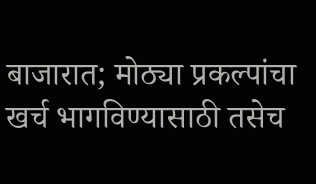बाजारात; मोठ्या प्रकल्पांचा खर्च भागविण्यासाठी तसेच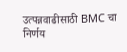उत्पन्नवाढीसाठी BMC चा निर्णय